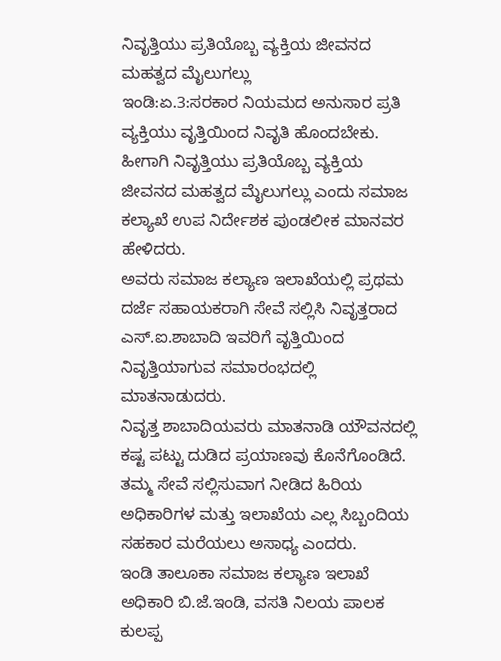ನಿವೃತ್ತಿಯು ಪ್ರತಿಯೊಬ್ಬ ವ್ಯಕ್ತಿಯ ಜೀವನದ ಮಹತ್ವದ ಮೈಲುಗಲ್ಲು
ಇಂಡಿ:ಏ.3:ಸರಕಾರ ನಿಯಮದ ಅನುಸಾರ ಪ್ರತಿ ವ್ಯಕ್ತಿಯು ವೃತ್ತಿಯಿಂದ ನಿವೃತಿ ಹೊಂದಬೇಕು. ಹೀಗಾಗಿ ನಿವೃತ್ತಿಯು ಪ್ರತಿಯೊಬ್ಬ ವ್ಯಕ್ತಿಯ ಜೀವನದ ಮಹತ್ವದ ಮೈಲುಗಲ್ಲು ಎಂದು ಸಮಾಜ ಕಲ್ಯಾಖೆ ಉಪ ನಿರ್ದೇಶಕ ಪುಂಡಲೀಕ ಮಾನವರ ಹೇಳಿದರು.
ಅವರು ಸಮಾಜ ಕಲ್ಯಾಣ ಇಲಾಖೆಯಲ್ಲಿ ಪ್ರಥಮ ದರ್ಜೆ ಸಹಾಯಕರಾಗಿ ಸೇವೆ ಸಲ್ಲಿಸಿ ನಿವೃತ್ತರಾದ ಎಸ್.ಐ.ಶಾಬಾದಿ ಇವರಿಗೆ ವೃತ್ತಿಯಿಂದ ನಿವೃತ್ತಿಯಾಗುವ ಸಮಾರಂಭದಲ್ಲಿ ಮಾತನಾಡುದರು.
ನಿವೃತ್ತ ಶಾಬಾದಿಯವರು ಮಾತನಾಡಿ ಯೌವನದಲ್ಲಿ ಕಷ್ಟ ಪಟ್ಟು ದುಡಿದ ಪ್ರಯಾಣವು ಕೊನೆಗೊಂಡಿದೆ. ತಮ್ಮ ಸೇವೆ ಸಲ್ಲಿಸುವಾಗ ನೀಡಿದ ಹಿರಿಯ ಅಧಿಕಾರಿಗಳ ಮತ್ತು ಇಲಾಖೆಯ ಎಲ್ಲ ಸಿಬ್ಬಂದಿಯ ಸಹಕಾರ ಮರೆಯಲು ಅಸಾಧ್ಯ ಎಂದರು.
ಇಂಡಿ ತಾಲೂಕಾ ಸಮಾಜ ಕಲ್ಯಾಣ ಇಲಾಖೆ ಅಧಿಕಾರಿ ಬಿ.ಜೆ.ಇಂಡಿ, ವಸತಿ ನಿಲಯ ಪಾಲಕ ಕುಲಪ್ಪ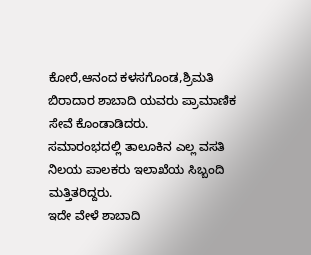ಕೋರೆ,ಆನಂದ ಕಳಸಗೊಂಡ,ಶ್ರಿಮತಿ ಬಿರಾದಾರ ಶಾಬಾದಿ ಯವರು ಪ್ರಾಮಾಣಿಕ ಸೇವೆ ಕೊಂಡಾಡಿದರು.
ಸಮಾರಂಭದಲ್ಲಿ ತಾಲೂಕಿನ ಎಲ್ಲ ವಸತಿ ನಿಲಯ ಪಾಲಕರು ಇಲಾಖೆಯ ಸಿಬ್ಬಂದಿ ಮತ್ತಿತರಿದ್ದರು.
ಇದೇ ವೇಳೆ ಶಾಬಾದಿ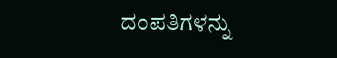ದಂಪತಿಗಳನ್ನು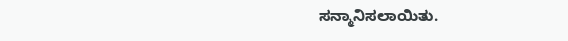ಸನ್ಮಾನಿಸಲಾಯಿತು.